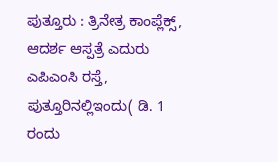ಪುತ್ತೂರು : ತ್ರಿನೇತ್ರ ಕಾಂಪ್ಲೆಕ್ಸ್, ಆದರ್ಶ ಆಸ್ಪತ್ರೆ ಎದುರು ಎಪಿಎಂಸಿ ರಸ್ತೆ, ಪುತ್ತೂರಿನಲ್ಲಿಇಂದು( ಡಿ. 1 ರಂದು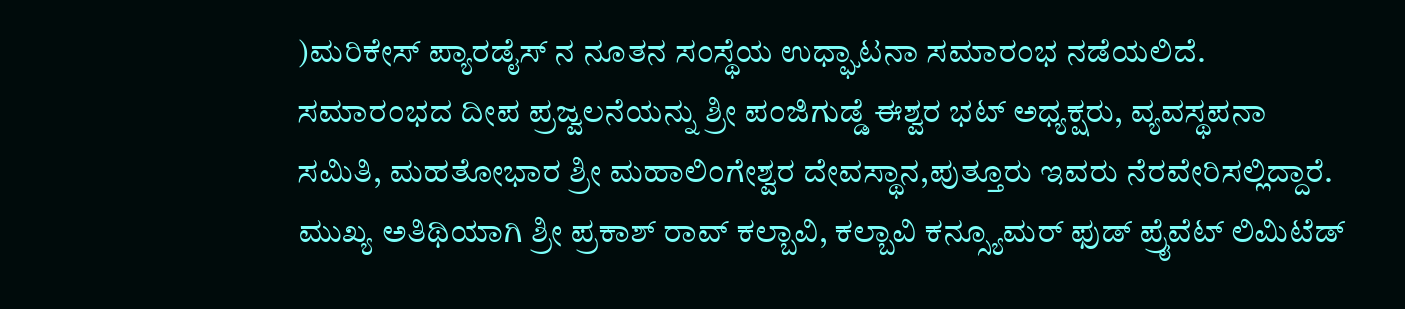)ಮರಿಕೇಸ್ ಪ್ಯಾರಡೈಸ್ ನ ನೂತನ ಸಂಸ್ಥೆಯ ಉಧ್ಘಾಟನಾ ಸಮಾರಂಭ ನಡೆಯಲಿದೆ.
ಸಮಾರಂಭದ ದೀಪ ಪ್ರಜ್ವಲನೆಯನ್ನು ಶ್ರೀ ಪಂಜಿಗುಡ್ಡೆ ಈಶ್ವರ ಭಟ್ ಅಧ್ಯಕ್ಷರು, ವ್ಯವಸ್ಥಪನಾ ಸಮಿತಿ, ಮಹತೋಭಾರ ಶ್ರೀ ಮಹಾಲಿಂಗೇಶ್ವರ ದೇವಸ್ಥಾನ,ಪುತ್ತೂರು ಇವರು ನೆರವೇರಿಸಲ್ಲಿದ್ದಾರೆ.
ಮುಖ್ಯ ಅತಿಥಿಯಾಗಿ ಶ್ರೀ ಪ್ರಕಾಶ್ ರಾವ್ ಕಲ್ಬಾವಿ, ಕಲ್ಬಾವಿ ಕನ್ಸ್ಯೂಮರ್ ಫುಡ್ ಪ್ರೈವೆಟ್ ಲಿಮಿಟೆಡ್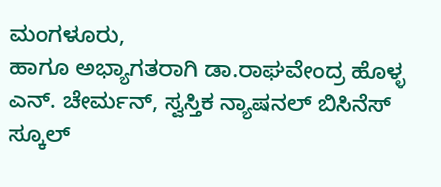ಮಂಗಳೂರು,
ಹಾಗೂ ಅಭ್ಯಾಗತರಾಗಿ ಡಾ.ರಾಘವೇಂದ್ರ ಹೊಳ್ಳ ಎನ್. ಚೇರ್ಮನ್, ಸ್ವಸ್ತಿಕ ನ್ಯಾಷನಲ್ ಬಿಸಿನೆಸ್ ಸ್ಕೂಲ್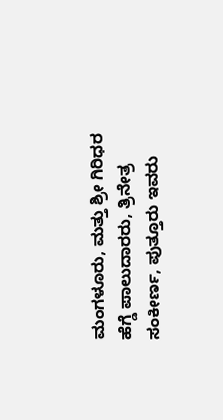ಮಂಗಳೂರು, ಮತ್ತು ಶ್ರೀ ಗಿರಿಧರ ಹೆಗ್ಡೆ ಪಾಲುದಾರರು, ತ್ರಿನೇತ್ರ ಸಂಕೀರ್ಣ, ಪುತ್ತೂರು ಇವರು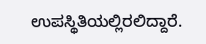ಉಪಸ್ಥಿತಿಯಲ್ಲಿರಲಿದ್ದಾರೆ.